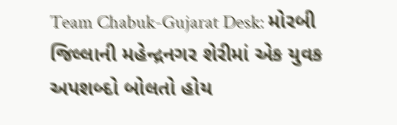Team Chabuk-Gujarat Desk: મોરબી જિલ્લાની મહેન્દ્રનગર શેરીમાં એક યુવક અપશબ્દો બોલતો હોય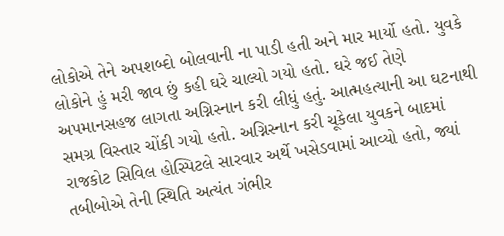લોકોએ તેને અપશબ્દો બોલવાની ના પાડી હતી અને માર માર્યો હતો. યુવકે લોકોને હું મરી જાવ છું કહી ઘરે ચાલ્યો ગયો હતો. ઘરે જઈ તેણે અપમાનસહજ લાગતા અગ્નિસ્નાન કરી લીધું હતું. આત્મહત્યાની આ ઘટનાથી સમગ્ર વિસ્તાર ચોંકી ગયો હતો. અગ્નિસ્નાન કરી ચૂકેલા યુવકને બાદમાં રાજકોટ સિવિલ હોસ્પિટલે સારવાર અર્થે ખસેડવામાં આવ્યો હતો, જ્યાં તબીબોએ તેની સ્થિતિ અત્યંત ગંભીર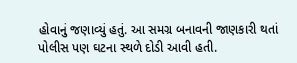હોવાનું જણાવ્યું હતું. આ સમગ્ર બનાવની જાણકારી થતાં પોલીસ પણ ઘટના સ્થળે દોડી આવી હતી.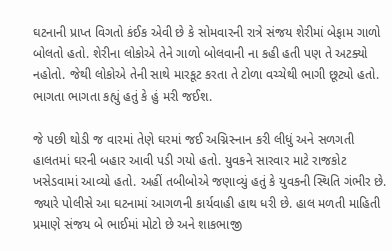ઘટનાની પ્રાપ્ત વિગતો કંઈક એવી છે કે સોમવારની રાત્રે સંજય શેરીમાં બેફામ ગાળો બોલતો હતો. શેરીના લોકોએ તેને ગાળો બોલવાની ના કહી હતી પણ તે અટક્યો નહોતો. જેથી લોકોએ તેની સાથે મારકૂટ કરતા તે ટોળા વચ્ચેથી ભાગી છૂટ્યો હતો. ભાગતા ભાગતા કહ્યું હતું કે હું મરી જઈશ.

જે પછી થોડી જ વારમાં તેણે ઘરમાં જઈ અગ્નિસ્નાન કરી લીધું અને સળગતી હાલતમાં ઘરની બહાર આવી પડી ગયો હતો. યુવકને સારવાર માટે રાજકોટ ખસેડવામાં આવ્યો હતો. અહીં તબીબોએ જણાવ્યું હતું કે યુવકની સ્થિતિ ગંભીર છે. જ્યારે પોલીસે આ ઘટનામાં આગળની કાર્યવાહી હાથ ધરી છે. હાલ મળતી માહિતી પ્રમાણે સંજય બે ભાઈમાં મોટો છે અને શાકભાજી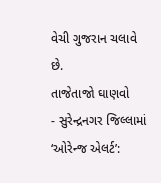વેચી ગુજરાન ચલાવે છે.
તાજેતાજો ઘાણવો
- સુરેન્દ્રનગર જિલ્લામાં ‘ઓરેન્જ એલર્ટ’: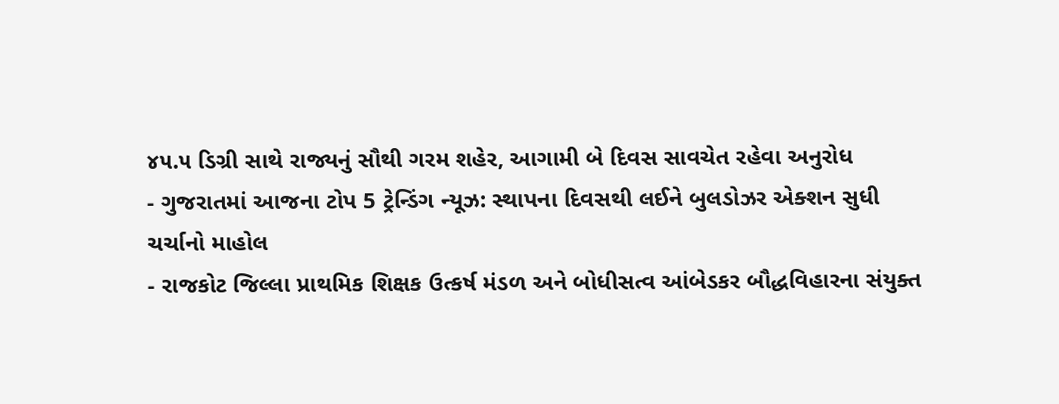૪૫.૫ ડિગ્રી સાથે રાજ્યનું સૌથી ગરમ શહેર, આગામી બે દિવસ સાવચેત રહેવા અનુરોધ
- ગુજરાતમાં આજના ટોપ 5 ટ્રેન્ડિંગ ન્યૂઝ: સ્થાપના દિવસથી લઈને બુલડોઝર એક્શન સુધી ચર્ચાનો માહોલ
- રાજકોટ જિલ્લા પ્રાથમિક શિક્ષક ઉત્કર્ષ મંડળ અને બોધીસત્વ આંબેડકર બૌદ્ધવિહારના સંયુક્ત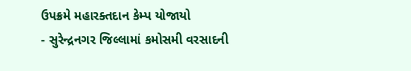ઉપક્રમે મહારક્તદાન કેમ્પ યોજાયો
- સુરેન્દ્રનગર જિલ્લામાં કમોસમી વરસાદની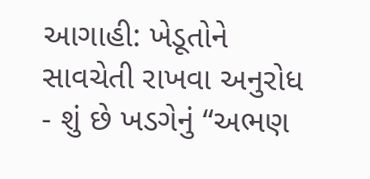આગાહી: ખેડૂતોને સાવચેતી રાખવા અનુરોધ
- શું છે ખડગેનું “અભણ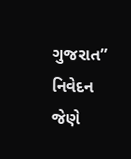ગુજરાત” નિવેદન જેણે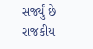સર્જ્યું છે રાજકીય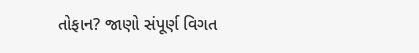તોફાન? જાણો સંપૂર્ણ વિગત